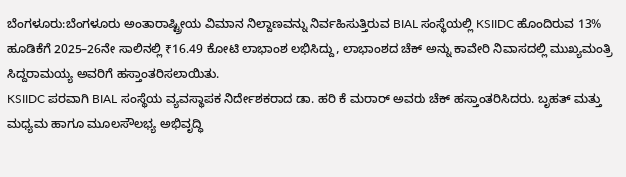ಬೆಂಗಳೂರು:ಬೆಂಗಳೂರು ಅಂತಾರಾಷ್ಟ್ರೀಯ ವಿಮಾನ ನಿಲ್ದಾಣವನ್ನು ನಿರ್ವಹಿಸುತ್ತಿರುವ BIAL ಸಂಸ್ಥೆಯಲ್ಲಿ KSIIDC ಹೊಂದಿರುವ 13% ಹೂಡಿಕೆಗೆ 2025–26ನೇ ಸಾಲಿನಲ್ಲಿ ₹16.49 ಕೋಟಿ ಲಾಭಾಂಶ ಲಭಿಸಿದ್ದು, ಲಾಭಾಂಶದ ಚೆಕ್ ಅನ್ನು ಕಾವೇರಿ ನಿವಾಸದಲ್ಲಿ ಮುಖ್ಯಮಂತ್ರಿ ಸಿದ್ದರಾಮಯ್ಯ ಅವರಿಗೆ ಹಸ್ತಾಂತರಿಸಲಾಯಿತು.
KSIIDC ಪರವಾಗಿ BIAL ಸಂಸ್ಥೆಯ ವ್ಯವಸ್ಥಾಪಕ ನಿರ್ದೇಶಕರಾದ ಡಾ. ಹರಿ ಕೆ ಮರಾರ್ ಅವರು ಚೆಕ್ ಹಸ್ತಾಂತರಿಸಿದರು. ಬೃಹತ್ ಮತ್ತು ಮಧ್ಯಮ ಹಾಗೂ ಮೂಲಸೌಲಭ್ಯ ಅಭಿವೃದ್ಧಿ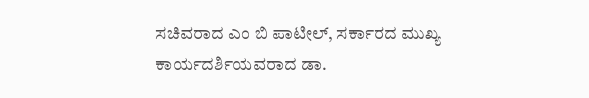ಸಚಿವರಾದ ಎಂ ಬಿ ಪಾಟೀಲ್, ಸರ್ಕಾರದ ಮುಖ್ಯ ಕಾರ್ಯದರ್ಶಿಯವರಾದ ಡಾ.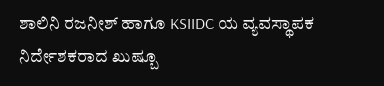ಶಾಲಿನಿ ರಜನೀಶ್ ಹಾಗೂ KSIIDC ಯ ವ್ಯವಸ್ಥಾಪಕ ನಿರ್ದೇಶಕರಾದ ಖುಷ್ಬೂ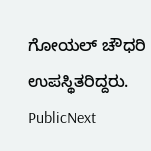ಗೋಯಲ್ ಚೌಧರಿ ಉಪಸ್ಥಿತರಿದ್ದರು.
PublicNext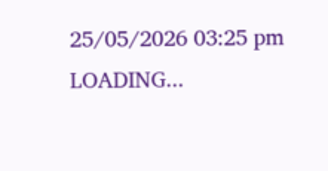25/05/2026 03:25 pm
LOADING...